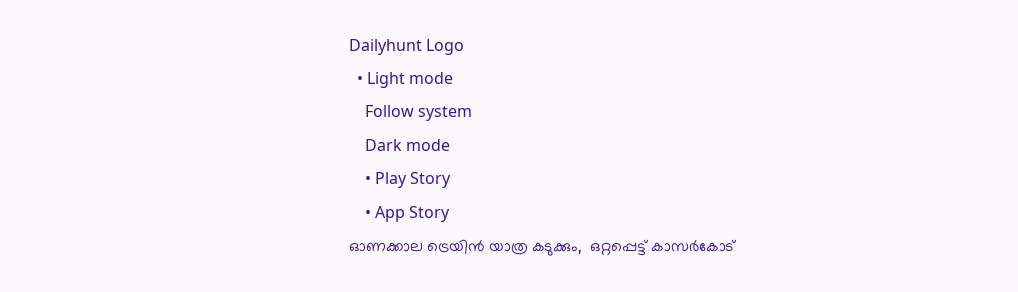Dailyhunt Logo
  • Light mode
    Follow system
    Dark mode
    • Play Story
    • App Story
ഓണക്കാല ട്രെയിൻ യാത്ര കടുക്കും,  ഒറ്റപ്പെട്ട് കാസര്‍കോട്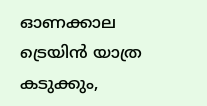ഓണക്കാല ട്രെയിൻ യാത്ര കടുക്കും,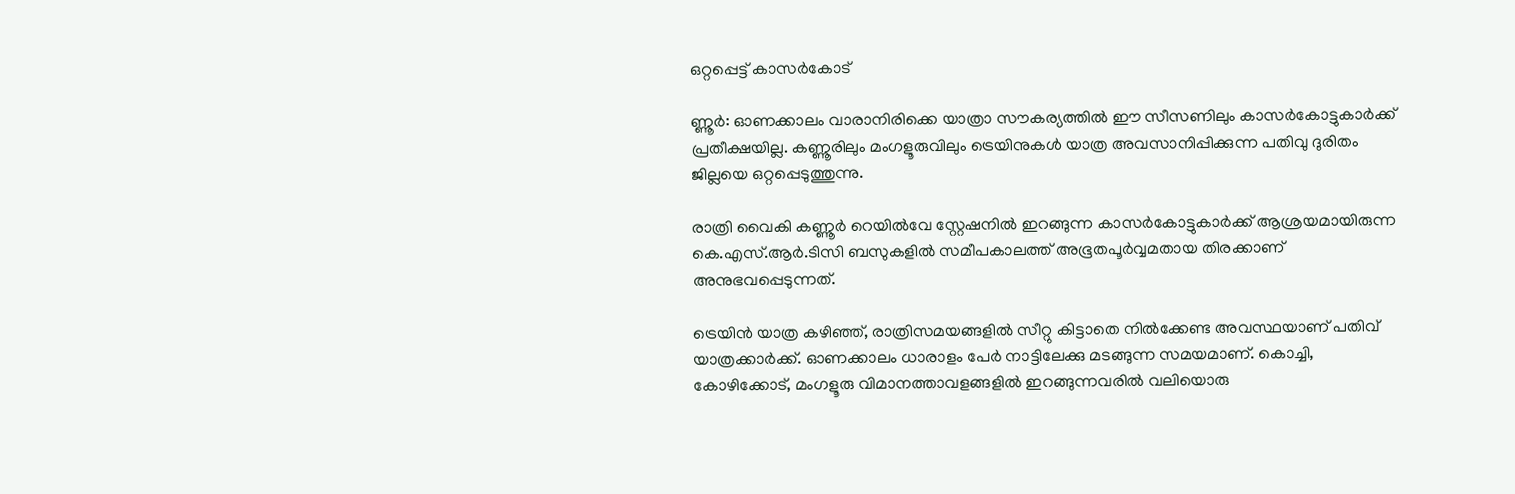ഒറ്റപ്പെട്ട് കാസര്‍കോട്

ണ്ണൂർ: ഓണക്കാലം വാരാനിരിക്കെ യാത്രാ സൗകര്യത്തില്‍ ഈ സീസണിലും കാസർകോട്ടുകാർക്ക് പ്രതീക്ഷയില്ല. കണ്ണൂരിലും മംഗളൂരുവിലും ട്രെയിനുകള്‍ യാത്ര അവസാനിപ്പിക്കുന്ന പതിവു ദുരിതം ജില്ലയെ ഒറ്റപ്പെടുത്തുന്നു.

രാത്രി വൈകി കണ്ണൂർ റെയില്‍വേ സ്റ്റേഷനില്‍ ഇറങ്ങുന്ന കാസർകോട്ടുകാർക്ക് ആശ്രയമായിരുന്ന കെ.എസ്.ആർ.ടിസി ബസുകളില്‍ സമീപകാലത്ത് അഭൂതപൂർവ്വമതായ തിരക്കാണ് അനുഭവപ്പെടുന്നത്.

ട്രെയിൻ യാത്ര കഴിഞ്ഞ്, രാത്രിസമയങ്ങളില്‍ സീറ്റു കിട്ടാതെ നില്‍ക്കേണ്ട അവസ്ഥയാണ് പതിവ് യാത്രക്കാർക്ക്. ഓണക്കാലം ധാരാളം പേർ നാട്ടിലേക്കു മടങ്ങുന്ന സമയമാണ്. കൊച്ചി, കോഴിക്കോട്, മംഗളൂരു വിമാനത്താവളങ്ങളില്‍ ഇറങ്ങുന്നവരില്‍ വലിയൊരു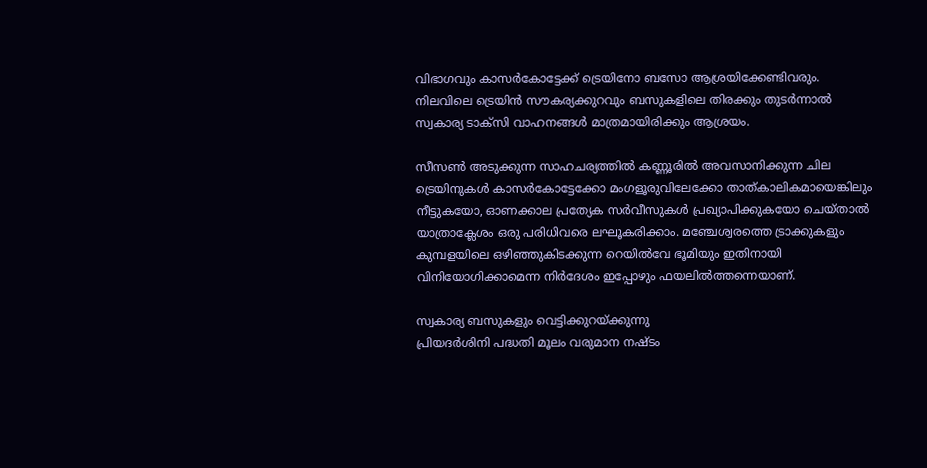വിഭാഗവും കാസർകോട്ടേക്ക് ട്രെയിനോ ബസോ ആശ്രയിക്കേണ്ടിവരും. നിലവിലെ ട്രെയിൻ സൗകര്യക്കുറവും ബസുകളിലെ തിരക്കും തുടർന്നാല്‍ സ്വകാര്യ ടാക്സി വാഹനങ്ങള്‍ മാത്രമായിരിക്കും ആശ്രയം.

സീസണ്‍ അടുക്കുന്ന സാഹചര്യത്തില്‍ കണ്ണൂരില്‍ അവസാനിക്കുന്ന ചില ട്രെയിനുകള്‍ കാസർകോട്ടേക്കോ മംഗളൂരുവിലേക്കോ താത്കാലികമായെങ്കിലും നീട്ടുകയോ, ഓണക്കാല പ്രത്യേക സർവീസുകള്‍ പ്രഖ്യാപിക്കുകയോ ചെയ്താല്‍ യാത്രാക്ലേശം ഒരു പരിധിവരെ ലഘൂകരിക്കാം. മഞ്ചേശ്വരത്തെ ട്രാക്കുകളും കുമ്പളയിലെ ഒഴിഞ്ഞുകിടക്കുന്ന റെയില്‍വേ ഭൂമിയും ഇതിനായി വിനിയോഗിക്കാമെന്ന നിർദേശം ഇപ്പോഴും ഫയലില്‍ത്തന്നെയാണ്.

സ്വകാര്യ ബസുകളും വെട്ടിക്കുറയ്ക്കുന്നു
പ്രിയദർശിനി പദ്ധതി മൂലം വരുമാന നഷ്ടം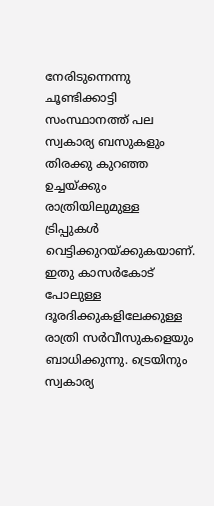നേരിടുന്നെന്നു ചൂണ്ടിക്കാട്ടി സംസ്ഥാനത്ത് പല സ്വകാര്യ ബസുകളും തിരക്കു കുറഞ്ഞ ഉച്ചയ്ക്കും രാത്രിയിലുമുള്ള ട്രിപ്പുകള്‍ വെട്ടിക്കുറയ്ക്കുകയാണ്. ഇതു കാസർകോട് പോലുള്ള ദൂരദിക്കുകളിലേക്കുള്ള രാത്രി സർവീസുകളെയും ബാധിക്കുന്നു. ട്രെയിനും സ്വകാര്യ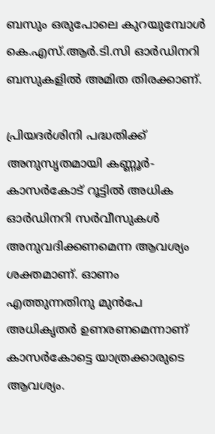ബസും ഒരുപോലെ കുറയുമ്പോള്‍ കെ.എസ്.ആർ.ടി.സി ഓർഡിനറി ബസുകളില്‍ അമിത തിരക്കാണ്.

പ്രിയദർശിനി പദ്ധതിക്ക് അനുസൃതമായി കണ്ണൂർ-കാസർകോട് റൂട്ടില്‍ അധിക ഓർഡിനറി സർവീസുകള്‍ അനുവദിക്കണമെന്ന ആവശ്യം ശക്തമാണ്. ഓണം എത്തുന്നതിനു മുൻപേ അധികൃതർ ഉണരണമെന്നാണ് കാസർകോട്ടെ യാത്രക്കാരുടെ ആവശ്യം.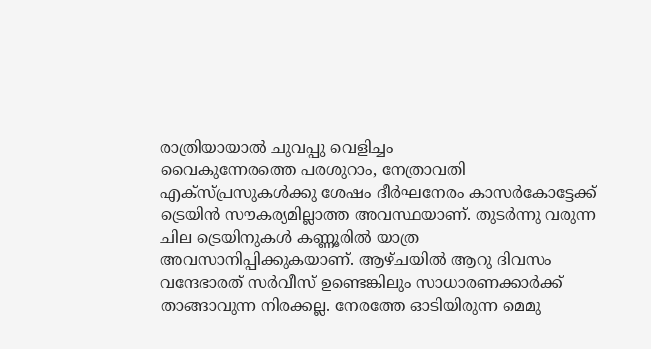രാത്രിയായാല്‍ ചുവപ്പു വെളിച്ചം
വൈകുന്നേരത്തെ പരശുറാം, നേത്രാവതി എക്സ്‌പ്രസുകള്‍ക്കു ശേഷം ദീർഘനേരം കാസർകോട്ടേക്ക് ട്രെയിൻ സൗകര്യമില്ലാത്ത അവസ്ഥയാണ്. തുടർന്നു വരുന്ന ചില ട്രെയിനുകള്‍ കണ്ണൂരില്‍ യാത്ര അവസാനിപ്പിക്കുകയാണ്. ആഴ്ചയില്‍ ആറു ദിവസം വന്ദേഭാരത് സർവീസ് ഉണ്ടെങ്കിലും സാധാരണക്കാർക്ക് താങ്ങാവുന്ന നിരക്കല്ല. നേരത്തേ ഓടിയിരുന്ന മെമു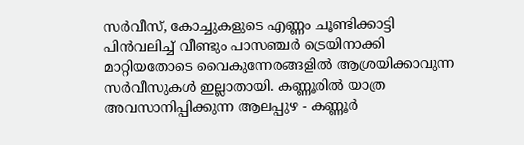സർവീസ്, കോച്ചുകളുടെ എണ്ണം ചൂണ്ടിക്കാട്ടി പിൻവലിച്ച്‌ വീണ്ടും പാസഞ്ചർ ട്രെയിനാക്കി മാറ്റിയതോടെ വൈകുന്നേരങ്ങളില്‍ ആശ്രയിക്കാവുന്ന സർവീസുകള്‍ ഇല്ലാതായി. കണ്ണൂരില്‍ യാത്ര അവസാനിപ്പിക്കുന്ന ആലപ്പുഴ - കണ്ണൂർ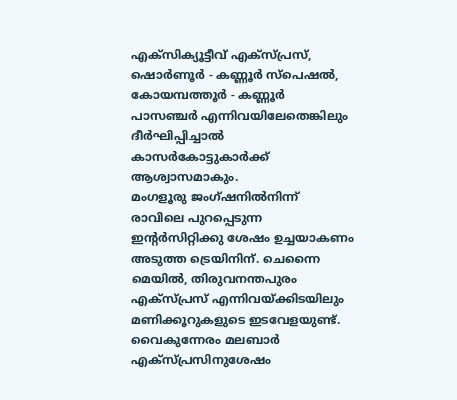എക്സിക്യൂട്ടീവ് എക്സ്‌പ്രസ്, ഷൊർണൂർ - കണ്ണൂർ സ്‌പെഷല്‍, കോയമ്പത്തൂർ - കണ്ണൂർ പാസഞ്ചർ എന്നിവയിലേതെങ്കിലും ദീർഘിപ്പിച്ചാല്‍ കാസർകോട്ടുകാർക്ക് ആശ്വാസമാകും.
മംഗളൂരു ജംഗ്ഷനില്‍നിന്ന് രാവിലെ പുറപ്പെടുന്ന ഇന്റർസിറ്റിക്കു ശേഷം ഉച്ചയാകണം അടുത്ത ട്രെയിനിന്. ചെന്നൈ മെയില്‍, തിരുവനന്തപുരം എക്സ്പ്രസ് എന്നിവയ്ക്കിടയിലും മണിക്കൂറുകളുടെ ഇടവേളയുണ്ട്. വൈകുന്നേരം മലബാർ എക്സ്പ്രസിനുശേഷം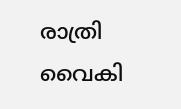രാത്രി വൈകി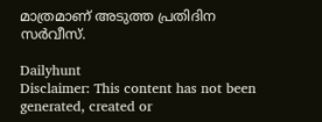മാത്രമാണ് അടുത്ത പ്രതിദിന സർവീസ്.

Dailyhunt
Disclaimer: This content has not been generated, created or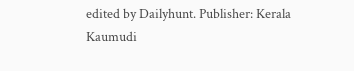edited by Dailyhunt. Publisher: Kerala Kaumudi